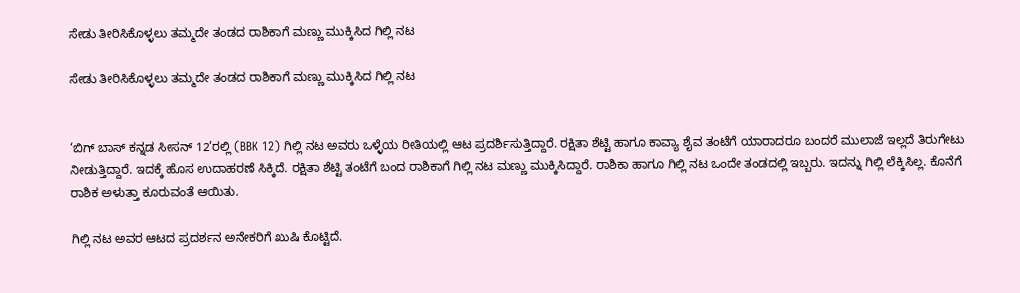ಸೇಡು ತೀರಿಸಿಕೊಳ್ಳಲು ತಮ್ಮದೇ ತಂಡದ ರಾಶಿಕಾಗೆ ಮಣ್ಣು ಮುಕ್ಕಿಸಿದ ಗಿಲ್ಲಿ ನಟ

ಸೇಡು ತೀರಿಸಿಕೊಳ್ಳಲು ತಮ್ಮದೇ ತಂಡದ ರಾಶಿಕಾಗೆ ಮಣ್ಣು ಮುಕ್ಕಿಸಿದ ಗಿಲ್ಲಿ ನಟ


‘ಬಿಗ್ ಬಾಸ್ ಕನ್ನಡ ಸೀಸನ್ 12’ರಲ್ಲಿ (BBK 12) ಗಿಲ್ಲಿ ನಟ ಅವರು ಒಳ್ಳೆಯ ರೀತಿಯಲ್ಲಿ ಆಟ ಪ್ರದರ್ಶಿಸುತ್ತಿದ್ದಾರೆ. ರಕ್ಷಿತಾ ಶೆಟ್ಟಿ ಹಾಗೂ ಕಾವ್ಯಾ ಶೈವ ತಂಟೆಗೆ ಯಾರಾದರೂ ಬಂದರೆ ಮುಲಾಜೆ ಇಲ್ಲದೆ ತಿರುಗೇಟು ನೀಡುತ್ತಿದ್ದಾರೆ. ಇದಕ್ಕೆ ಹೊಸ ಉದಾಹರಣೆ ಸಿಕ್ಕಿದೆ. ರಕ್ಷಿತಾ ಶೆಟ್ಟಿ ತಂಟೆಗೆ ಬಂದ ರಾಶಿಕಾಗೆ ಗಿಲ್ಲಿ ನಟ ಮಣ್ಣು ಮುಕ್ಕಿಸಿದ್ದಾರೆ. ರಾಶಿಕಾ ಹಾಗೂ ಗಿಲ್ಲಿ ನಟ ಒಂದೇ ತಂಡದಲ್ಲಿ ಇಬ್ಬರು. ಇದನ್ನು ಗಿಲ್ಲಿ ಲೆಕ್ಕಿಸಿಲ್ಲ. ಕೊನೆಗೆ ರಾಶಿಕ ಅಳುತ್ತಾ ಕೂರುವಂತೆ ಆಯಿತು.

ಗಿಲ್ಲಿ ನಟ ಅವರ ಆಟದ ಪ್ರದರ್ಶನ ಅನೇಕರಿಗೆ ಖುಷಿ ಕೊಟ್ಟಿದೆ.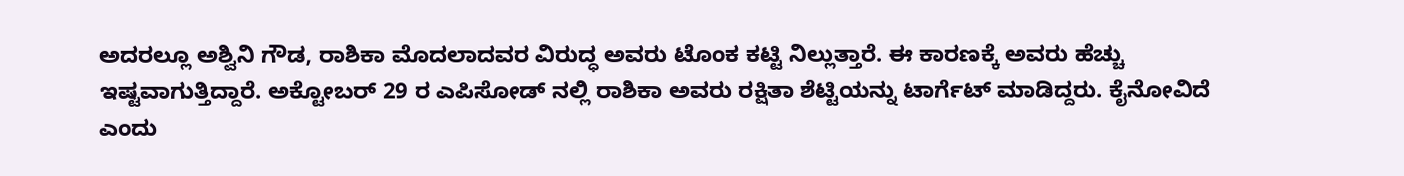ಅದರಲ್ಲೂ ಅಶ್ವಿನಿ ಗೌಡ, ರಾಶಿಕಾ ಮೊದಲಾದವರ ವಿರುದ್ಧ ಅವರು ಟೊಂಕ ಕಟ್ಟಿ ನಿಲ್ಲುತ್ತಾರೆ. ಈ ಕಾರಣಕ್ಕೆ ಅವರು ಹೆಚ್ಚು ಇಷ್ಟವಾಗುತ್ತಿದ್ದಾರೆ. ಅಕ್ಟೋಬರ್ 29 ರ ಎಪಿಸೋಡ್ ನಲ್ಲಿ ರಾಶಿಕಾ ಅವರು ರಕ್ಷಿತಾ ಶೆಟ್ಟಿಯನ್ನು ಟಾರ್ಗೆಟ್ ಮಾಡಿದ್ದರು. ಕೈನೋವಿದೆ ಎಂದು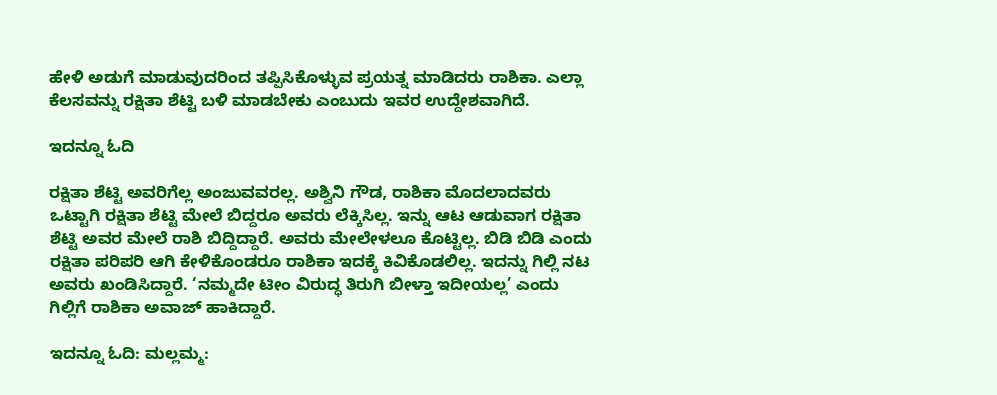ಹೇಳಿ ಅಡುಗೆ ಮಾಡುವುದರಿಂದ ತಪ್ಪಿಸಿಕೊಳ್ಳುವ ಪ್ರಯತ್ನ ಮಾಡಿದರು ರಾಶಿಕಾ. ಎಲ್ಲಾ ಕೆಲಸವನ್ನು ರಕ್ಷಿತಾ ಶೆಟ್ಟಿ ಬಳಿ ಮಾಡಬೇಕು ಎಂಬುದು ಇವರ ಉದ್ದೇಶವಾಗಿದೆ.

ಇದನ್ನೂ ಓದಿ

ರಕ್ಷಿತಾ ಶೆಟ್ಟಿ ಅವರಿಗೆಲ್ಲ ಅಂಜುವವರಲ್ಲ. ಅಶ್ವಿನಿ ಗೌಡ, ರಾಶಿಕಾ ಮೊದಲಾದವರು ಒಟ್ಟಾಗಿ ರಕ್ಷಿತಾ ಶೆಟ್ಟಿ ಮೇಲೆ ಬಿದ್ದರೂ ಅವರು ಲೆಕ್ಕಿಸಿಲ್ಲ. ಇನ್ನು ಆಟ ಆಡುವಾಗ ರಕ್ಷಿತಾ ಶೆಟ್ಟಿ ಅವರ ಮೇಲೆ ರಾಶಿ ಬಿದ್ದಿದ್ದಾರೆ. ಅವರು ಮೇಲೇಳಲೂ ಕೊಟ್ಟಿಲ್ಲ. ಬಿಡಿ ಬಿಡಿ ಎಂದು ರಕ್ಷಿತಾ ಪರಿಪರಿ ಆಗಿ ಕೇಳಿಕೊಂಡರೂ ರಾಶಿಕಾ ಇದಕ್ಕೆ ಕಿವಿಕೊಡಲಿಲ್ಲ. ಇದನ್ನು ಗಿಲ್ಲಿ ನಟ ಅವರು ಖಂಡಿಸಿದ್ದಾರೆ. ‘ನಮ್ಮದೇ ಟೀಂ ವಿರುದ್ಧ ತಿರುಗಿ ಬೀಳ್ತಾ ಇದೀಯಲ್ಲ’ ಎಂದು ಗಿಲ್ಲಿಗೆ ರಾಶಿಕಾ ಅವಾಜ್ ಹಾಕಿದ್ದಾರೆ.

ಇದನ್ನೂ ಓದಿ: ಮಲ್ಲಮ್ಮ: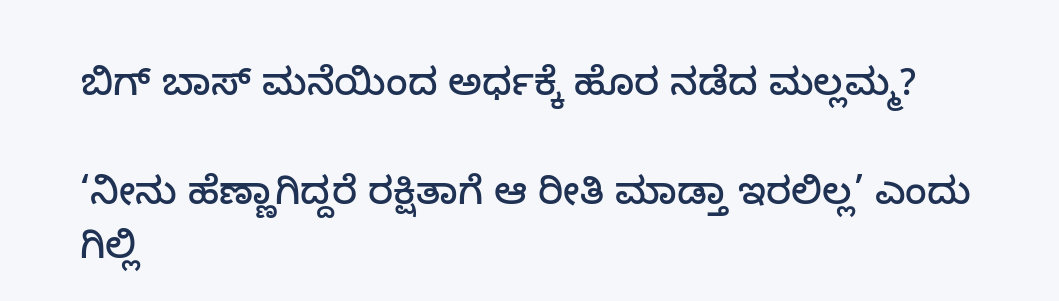ಬಿಗ್ ಬಾಸ್ ಮನೆಯಿಂದ ಅರ್ಧಕ್ಕೆ ಹೊರ ನಡೆದ ಮಲ್ಲಮ್ಮ?

‘ನೀನು ಹೆಣ್ಣಾಗಿದ್ದರೆ ರಕ್ಷಿತಾಗೆ ಆ ರೀತಿ ಮಾಡ್ತಾ ಇರಲಿಲ್ಲ’ ಎಂದು ಗಿಲ್ಲಿ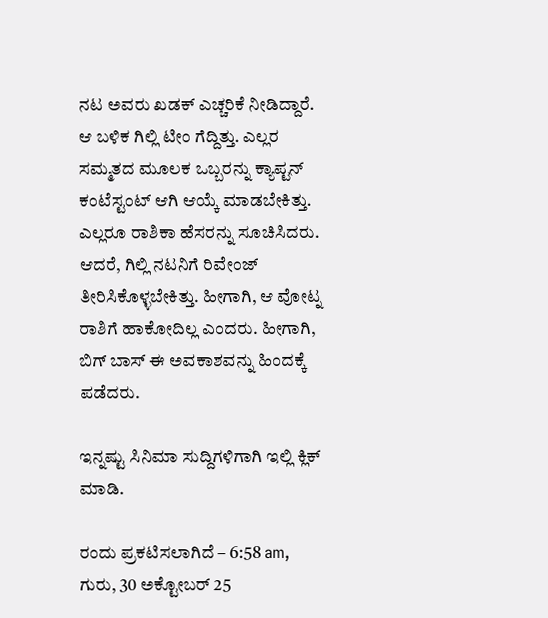ನಟ ಅವರು ಖಡಕ್ ಎಚ್ಚರಿಕೆ ನೀಡಿದ್ದಾರೆ. ಆ ಬಳಿಕ ಗಿಲ್ಲಿ ಟೀಂ ಗೆದ್ದಿತ್ತು. ಎಲ್ಲರ ಸಮ್ಮತದ ಮೂಲಕ ಒಬ್ಬರನ್ನು ಕ್ಯಾಪ್ಟನ್ ಕಂಟೆಸ್ಟಂಟ್ ಆಗಿ ಆಯ್ಕೆ ಮಾಡಬೇಕಿತ್ತು. ಎಲ್ಲರೂ ರಾಶಿಕಾ ಹೆಸರನ್ನು ಸೂಚಿಸಿದರು. ಆದರೆ, ಗಿಲ್ಲಿ ನಟನಿಗೆ ರಿವೇಂಜ್ ತೀರಿಸಿಕೊಳ್ಳಬೇಕಿತ್ತು. ಹೀಗಾಗಿ, ಆ ವೋಟ್ನ ರಾಶಿಗೆ ಹಾಕೋದಿಲ್ಲ ಎಂದರು. ಹೀಗಾಗಿ, ಬಿಗ್ ಬಾಸ್ ಈ ಅವಕಾಶವನ್ನು ಹಿಂದಕ್ಕೆ ಪಡೆದರು.

ಇನ್ನಷ್ಟು ಸಿನಿಮಾ ಸುದ್ದಿಗಳಿಗಾಗಿ ಇಲ್ಲಿ ಕ್ಲಿಕ್ ಮಾಡಿ.

ರಂದು ಪ್ರಕಟಿಸಲಾಗಿದೆ – 6:58 am, ಗುರು, 30 ಅಕ್ಟೋಬರ್ 25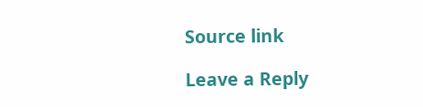Source link

Leave a Reply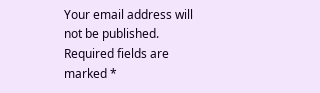Your email address will not be published. Required fields are marked *